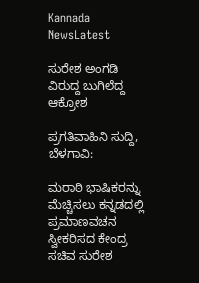Kannada NewsLatest

ಸುರೇಶ ಅಂಗಡಿ ವಿರುದ್ದ ಬುಗಿಲೆದ್ದ ಆಕ್ರೋಶ

ಪ್ರಗತಿವಾಹಿನಿ ಸುದ್ದಿ, ಬೆಳಗಾವಿ:

ಮರಾಠಿ ಭಾಷಿಕರನ್ನು ಮೆಚ್ಚಿಸಲು ಕನ್ನಡದಲ್ಲಿ ಪ್ರಮಾಣವಚನ ಸ್ವೀಕರಿಸದ ಕೇಂದ್ರ ಸಚಿವ ಸುರೇಶ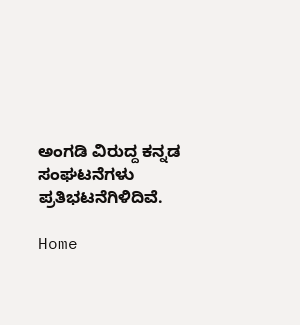ಅಂಗಡಿ ವಿರುದ್ದ ಕನ್ನಡ ಸಂಘಟನೆಗಳು ಪ್ರತಿಭಟನೆಗಿಳಿದಿವೆ.

Home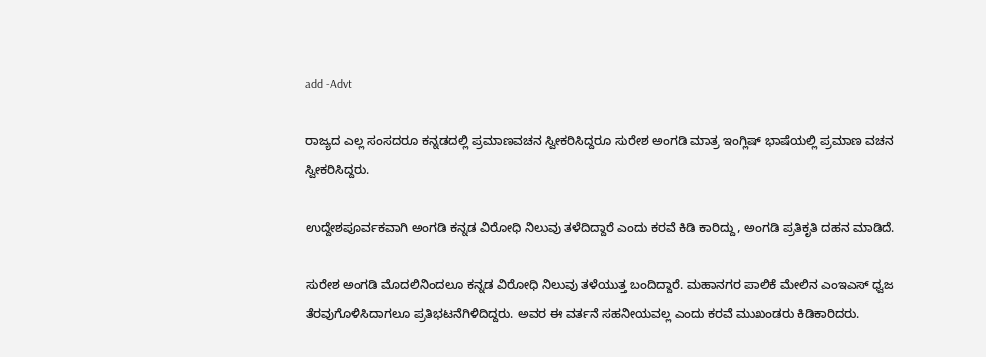add -Advt

ರಾಜ್ಯದ ಎಲ್ಲ ಸಂಸದರೂ ಕನ್ನಡದಲ್ಲಿ ಪ್ರಮಾಣವಚನ ಸ್ವೀಕರಿಸಿದ್ದರೂ ಸುರೇಶ ಅಂಗಡಿ ಮಾತ್ರ ಇಂಗ್ಲಿಷ್ ಭಾಷೆಯಲ್ಲಿ ಪ್ರಮಾಣ ವಚನ ಸ್ವೀಕರಿಸಿದ್ದರು.

ಉದ್ದೇಶಪೂರ್ವಕವಾಗಿ ಅಂಗಡಿ ಕನ್ನಡ ವಿರೋಧಿ ನಿಲುವು ತಳೆದಿದ್ದಾರೆ ಎಂದು ಕರವೆ ಕಿಡಿ ಕಾರಿದ್ದು, ಅಂಗಡಿ ಪ್ರತಿಕೃತಿ ದಹನ ಮಾಡಿದೆ.

ಸುರೇಶ ಅಂಗಡಿ ಮೊದಲಿನಿಂದಲೂ ಕನ್ನಡ ವಿರೋಧಿ ನಿಲುವು ತಳೆಯುತ್ತ ಬಂದಿದ್ದಾರೆ. ಮಹಾನಗರ ಪಾಲಿಕೆ ಮೇಲಿನ ಎಂಇಎಸ್ ಧ್ವಜ ತೆರವುಗೊಳಿಸಿದಾಗಲೂ ಪ್ರತಿಭಟನೆಗಿಳಿದಿದ್ದರು. ಅವರ ಈ ವರ್ತನೆ ಸಹನೀಯವಲ್ಲ ಎಂದು ಕರವೆ ಮುಖಂಡರು ಕಿಡಿಕಾರಿದರು.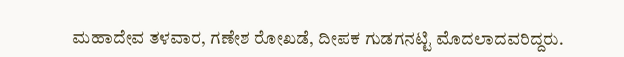ಮಹಾದೇವ ತಳವಾರ, ಗಣೇಶ ರೋಖಡೆ, ದೀಪಕ ಗುಡಗನಟ್ಟಿ ಮೊದಲಾದವರಿದ್ದರು.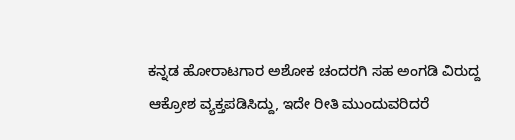ಕನ್ನಡ ಹೋರಾಟಗಾರ ಅಶೋಕ ಚಂದರಗಿ ಸಹ ಅಂಗಡಿ ವಿರುದ್ದ ಆಕ್ರೋಶ ವ್ಯಕ್ತಪಡಿಸಿದ್ದು, ಇದೇ ರೀತಿ ಮುಂದುವರಿದರೆ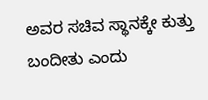ಅವರ ಸಚಿವ ಸ್ಥಾನಕ್ಕೇ ಕುತ್ತು ಬಂದೀತು ಎಂದು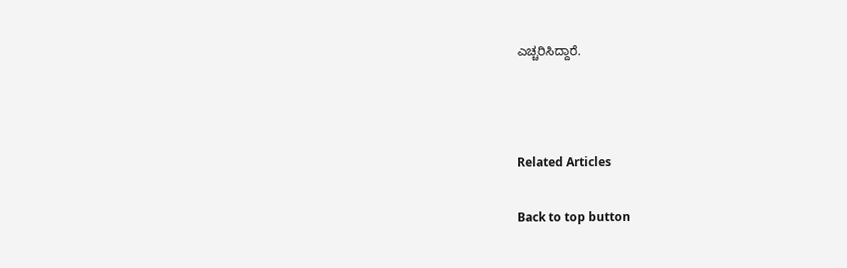ಎಚ್ಚರಿಸಿದ್ದಾರೆ.



Related Articles

Back to top button